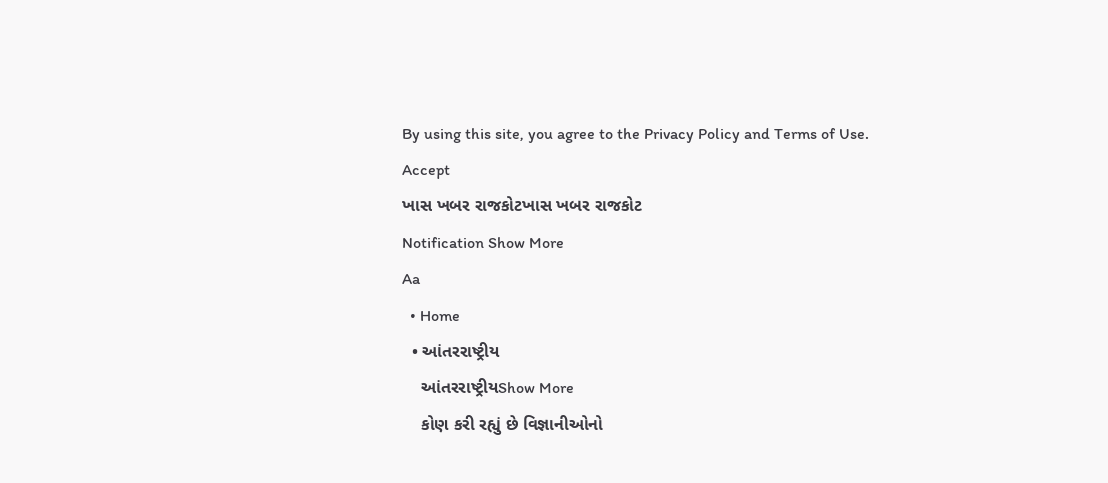By using this site, you agree to the Privacy Policy and Terms of Use.
Accept
ખાસ ખબર રાજકોટખાસ ખબર રાજકોટ
Notification Show More
Aa
  • Home
  • આંતરરાષ્ટ્રીય
    આંતરરાષ્ટ્રીયShow More
    કોણ કરી રહ્યું છે વિજ્ઞાનીઓનો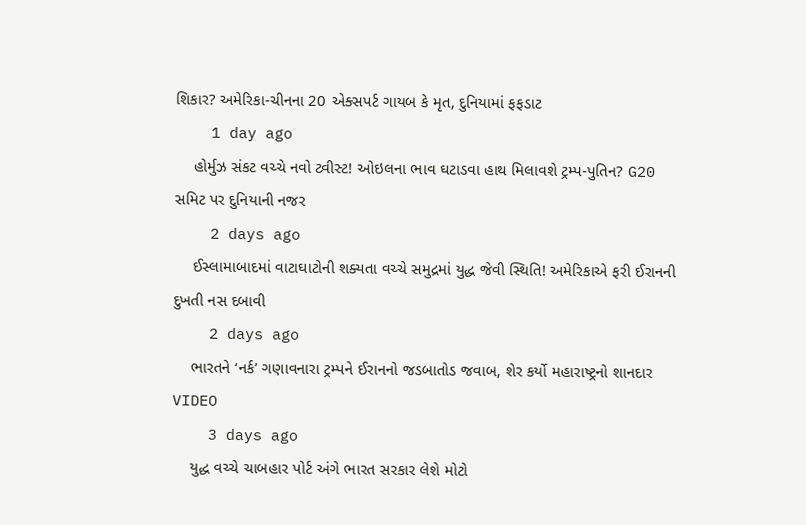શિકાર? અમેરિકા-ચીનના 20 એક્સપર્ટ ગાયબ કે મૃત, દુનિયામાં ફફડાટ
    1 day ago
    હોર્મુઝ સંકટ વચ્ચે નવો ટ્વીસ્ટ! ઓઇલના ભાવ ઘટાડવા હાથ મિલાવશે ટ્રમ્પ-પુતિન? G20 સમિટ પર દુનિયાની નજર
    2 days ago
    ઈસ્લામાબાદમાં વાટાઘાટોની શક્યતા વચ્ચે સમુદ્રમાં યુદ્ધ જેવી સ્થિતિ! અમેરિકાએ ફરી ઈરાનની દુખતી નસ દબાવી
    2 days ago
    ભારતને ‘નર્ક’ ગણાવનારા ટ્રમ્પને ઈરાનનો જડબાતોડ જવાબ, શેર કર્યો મહારાષ્ટ્રનો શાનદાર VIDEO
    3 days ago
    યુદ્ધ વચ્ચે ચાબહાર પોર્ટ અંગે ભારત સરકાર લેશે મોટો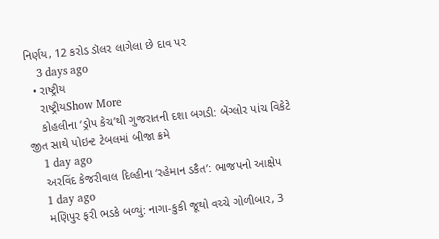નિર્ણય, 12 કરોડ ડૉલર લાગેલા છે દાવ પર
    3 days ago
  • રાષ્ટ્રીય
    રાષ્ટ્રીયShow More
    કોહલીના ‘ડ્રોપ કેચ’થી ગુજરાતની દશા બગડી: બેંગ્લોર પાંચ વિકેટે જીત સાથે પોઇન્ટ ટેબલમાં બીજા ક્રમે
    1 day ago
    અરવિંદ કેજરીવાલ દિલ્હીના ‘રહેમાન ડકૈત’: ભાજપનો આક્ષેપ
    1 day ago
    મણિપુર ફરી ભડકે બળ્યું: નાગા-કુકી જૂથો વચ્ચે ગોળીબાર, 3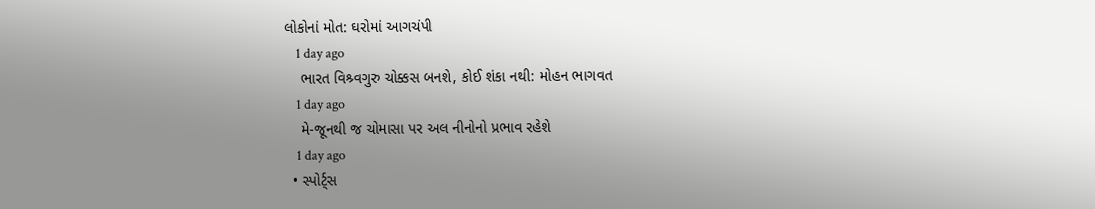લોકોનાં મોત: ઘરોમાં આગચંપી
    1 day ago
    ભારત વિશ્ર્વગુરુ ચોક્કસ બનશે, કોઈ શંકા નથી: મોહન ભાગવત
    1 day ago
    મે-જૂનથી જ ચોમાસા પર અલ નીનોનો પ્રભાવ રહેશે
    1 day ago
  • સ્પોર્ટ્સ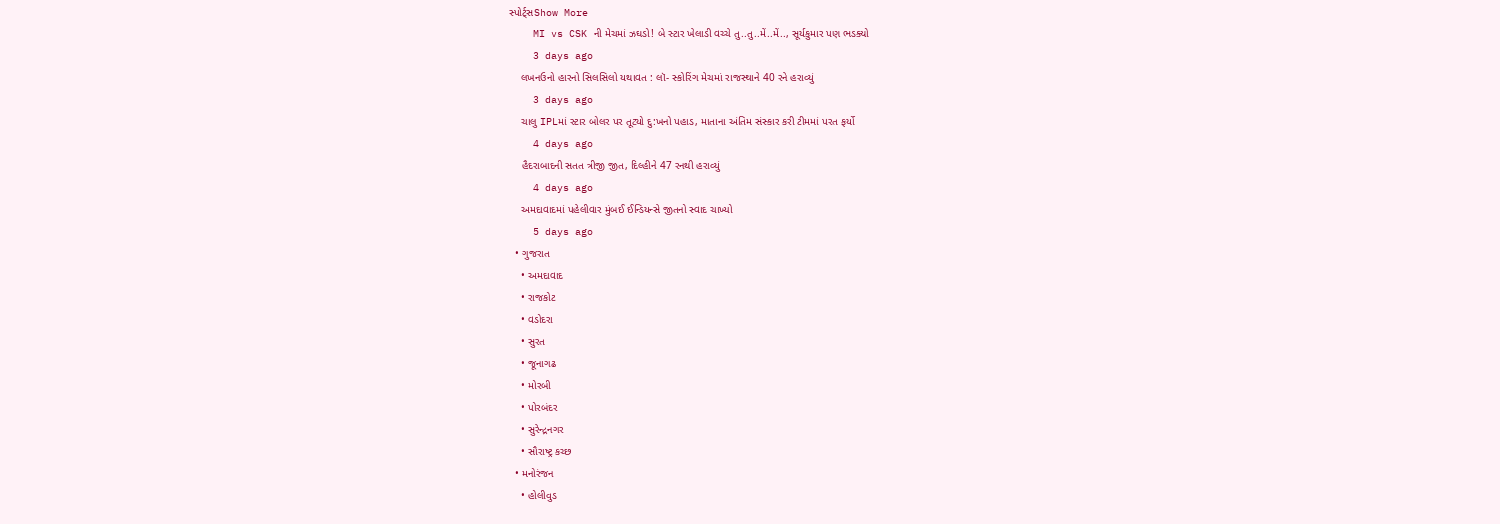સ્પોર્ટ્સShow More
    MI vs CSK ની મેચમાં ઝઘડો! બે સ્ટાર ખેલાડી વચ્ચે તુ..તુ..મેં..મેં.., સૂર્યકુમાર પણ ભડક્યો
    3 days ago
    લખનઉનો હારનો સિલસિલો યથાવત : લૉ- સ્કોરિંગ મેચમાં રાજસ્થાને 40 રને હરાવ્યું
    3 days ago
    ચાલુ IPLમાં સ્ટાર બોલર પર તૂટ્યો દુ:ખનો પહાડ, માતાના અંતિમ સંસ્કાર કરી ટીમમાં પરત ફર્યો
    4 days ago
    હૈદરાબાદની સતત ત્રીજી જીત, દિલ્હીને 47 રનથી હરાવ્યું
    4 days ago
    અમદાવાદમાં પહેલીવાર મુંબઈ ઈન્ડિયન્સે જીતનો સ્વાદ ચાખ્યો
    5 days ago
  • ગુજરાત
    • અમદાવાદ
    • રાજકોટ
    • વડોદરા
    • સુરત
    • જૂનાગઢ
    • મોરબી
    • પોરબંદર
    • સુરેન્દ્રનગર
    • સૌરાષ્ટ્ર કચ્છ
  • મનોરંજન
    • હોલીવુડ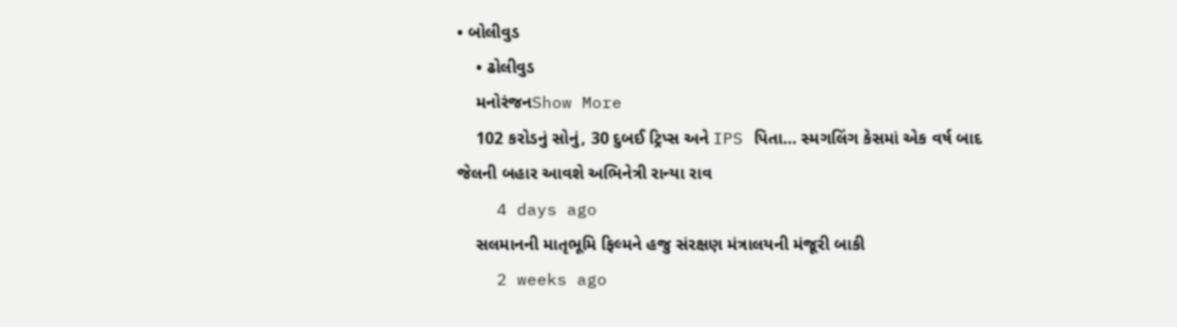• બોલીવુડ
    • ઢોલીવુડ
    મનોરંજનShow More
    102 કરોડનું સોનું, 30 દુબઈ ટ્રિપ્સ અને IPS પિતા… સ્મગલિંગ કેસમાં એક વર્ષ બાદ જેલની બહાર આવશે અભિનેત્રી રાન્યા રાવ
    4 days ago
    સલમાનની માતૃભૂમિ ફિલ્મને હજુ સંરક્ષણ મંત્રાલયની મંજૂરી બાકી
    2 weeks ago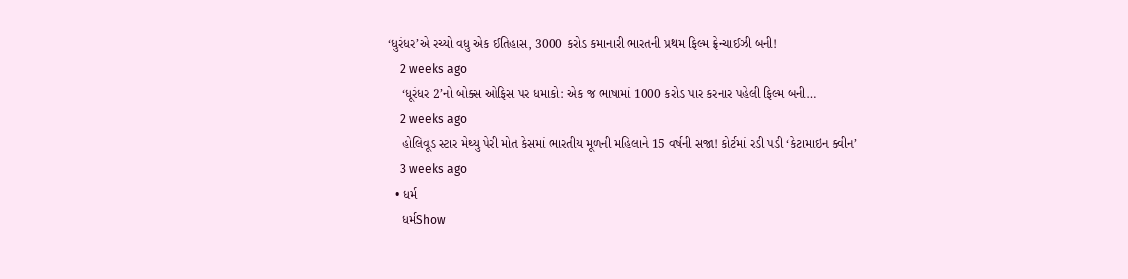‘ધુરંધર’એ રચ્યો વધુ એક ઈતિહાસ, 3000 કરોડ કમાનારી ભારતની પ્રથમ ફિલ્મ ફ્રેન્ચાઈઝી બની!
    2 weeks ago
    ‘ધૂરંધર 2’નો બોક્સ ઓફિસ પર ધમાકો: એક જ ભાષામાં 1000 કરોડ પાર કરનાર પહેલી ફિલ્મ બની…
    2 weeks ago
    હોલિવૂડ સ્ટાર મેથ્યુ પેરી મોત કેસમાં ભારતીય મૂળની મહિલાને 15 વર્ષની સજા! કોર્ટમાં રડી પડી ‘કેટામાઇન ક્વીન’
    3 weeks ago
  • ધર્મ
    ધર્મShow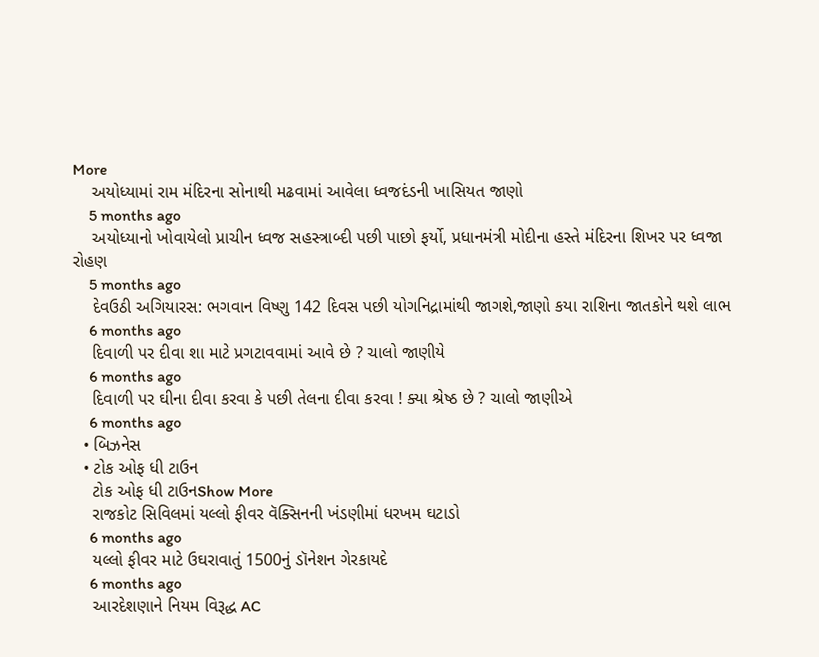More
    અયોધ્યામાં રામ મંદિરના સોનાથી મઢવામાં આવેલા ધ્વજદંડની ખાસિયત જાણો
    5 months ago
    અયોધ્યાનો ખોવાયેલો પ્રાચીન ધ્વજ સહસ્ત્રાબ્દી પછી પાછો ફર્યો, પ્રધાનમંત્રી મોદીના હસ્તે મંદિરના શિખર પર ધ્વજા રોહણ
    5 months ago
    દેવઉઠી અગિયારસ: ભગવાન વિષ્ણુ 142 દિવસ પછી યોગનિદ્રામાંથી જાગશે,જાણો કયા રાશિના જાતકોને થશે લાભ
    6 months ago
    દિવાળી પર દીવા શા માટે પ્રગટાવવામાં આવે છે ? ચાલો જાણીયે
    6 months ago
    દિવાળી પર ઘીના દીવા કરવા કે પછી તેલના દીવા કરવા ! ક્યા શ્રેષ્ઠ છે ? ચાલો જાણીએ
    6 months ago
  • બિઝનેસ
  • ટોક ઓફ ધી ટાઉન
    ટોક ઓફ ધી ટાઉનShow More
    રાજકોટ સિવિલમાં યલ્લો ફીવર વૅક્સિનની ખંડણીમાં ધરખમ ઘટાડો
    6 months ago
    યલ્લો ફીવર માટે ઉઘરાવાતું 1500નું ડૉનેશન ગેરકાયદે
    6 months ago
    આરદેશણાને નિયમ વિરૂદ્ધ AC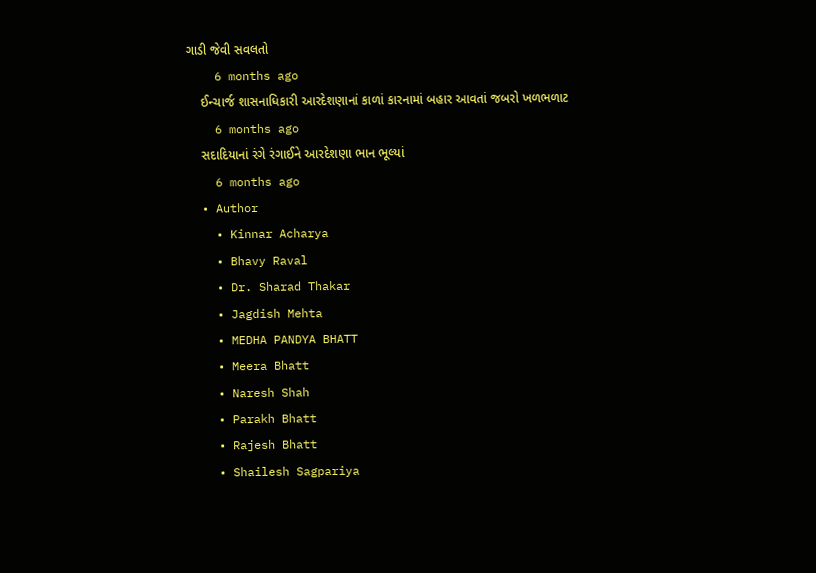ગાડી જેવી સવલતો
    6 months ago
    ઈન્ચાર્જ શાસનાધિકારી આરદેશણાનાં કાળાં કારનામાં બહાર આવતાં જબરો ખળભળાટ
    6 months ago
    સદાદિયાનાં રંગે રંગાઈને આરદેશણા ભાન ભૂલ્યાં
    6 months ago
  • Author
    • Kinnar Acharya
    • Bhavy Raval
    • Dr. Sharad Thakar
    • Jagdish Mehta
    • MEDHA PANDYA BHATT
    • Meera Bhatt
    • Naresh Shah
    • Parakh Bhatt
    • Rajesh Bhatt
    • Shailesh Sagpariya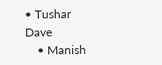• Tushar Dave
    • Manish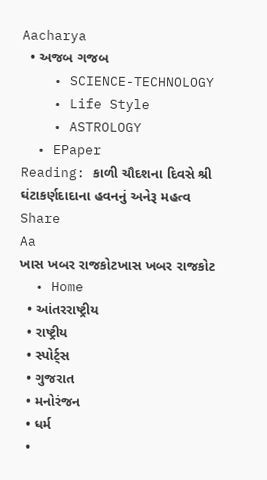Aacharya
  • અજબ ગજબ
    • SCIENCE-TECHNOLOGY
    • Life Style
    • ASTROLOGY
  • EPaper
Reading: કાળી ચૌદશના દિવસે શ્રી ઘંટાકર્ણદાદાના હવનનું અનેરૂ મહત્વ
Share
Aa
ખાસ ખબર રાજકોટખાસ ખબર રાજકોટ
  • Home
  • આંતરરાષ્ટ્રીય
  • રાષ્ટ્રીય
  • સ્પોર્ટ્સ
  • ગુજરાત
  • મનોરંજન
  • ધર્મ
  •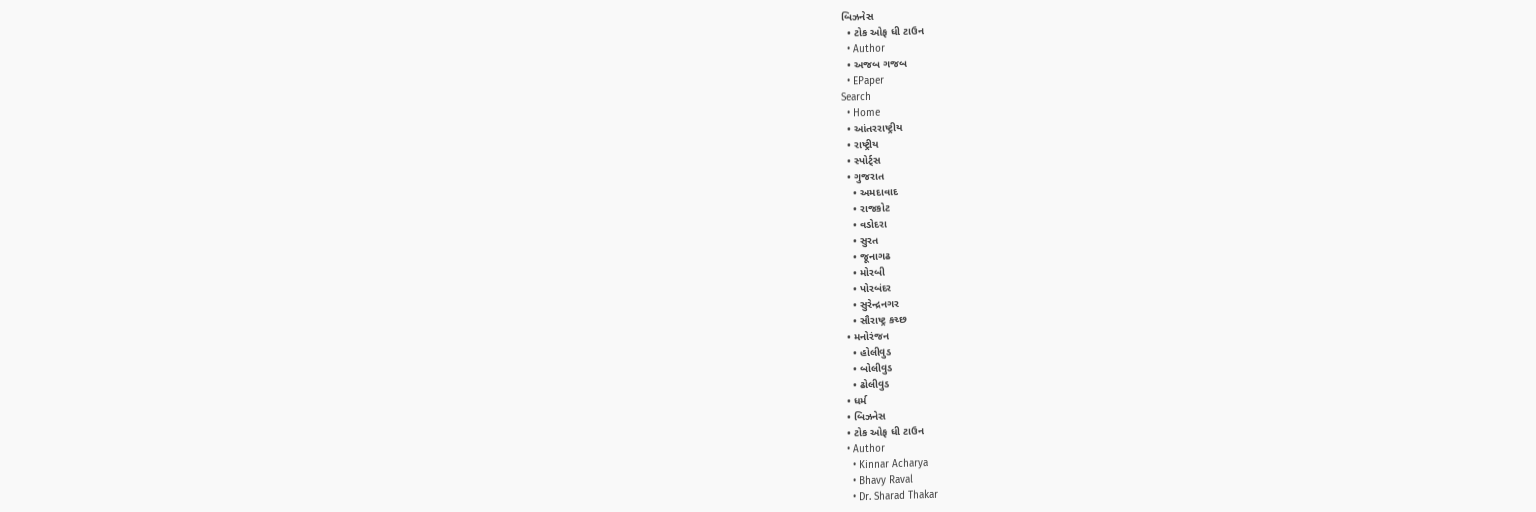બિઝનેસ
  • ટોક ઓફ ધી ટાઉન
  • Author
  • અજબ ગજબ
  • EPaper
Search
  • Home
  • આંતરરાષ્ટ્રીય
  • રાષ્ટ્રીય
  • સ્પોર્ટ્સ
  • ગુજરાત
    • અમદાવાદ
    • રાજકોટ
    • વડોદરા
    • સુરત
    • જૂનાગઢ
    • મોરબી
    • પોરબંદર
    • સુરેન્દ્રનગર
    • સૌરાષ્ટ્ર કચ્છ
  • મનોરંજન
    • હોલીવુડ
    • બોલીવુડ
    • ઢોલીવુડ
  • ધર્મ
  • બિઝનેસ
  • ટોક ઓફ ધી ટાઉન
  • Author
    • Kinnar Acharya
    • Bhavy Raval
    • Dr. Sharad Thakar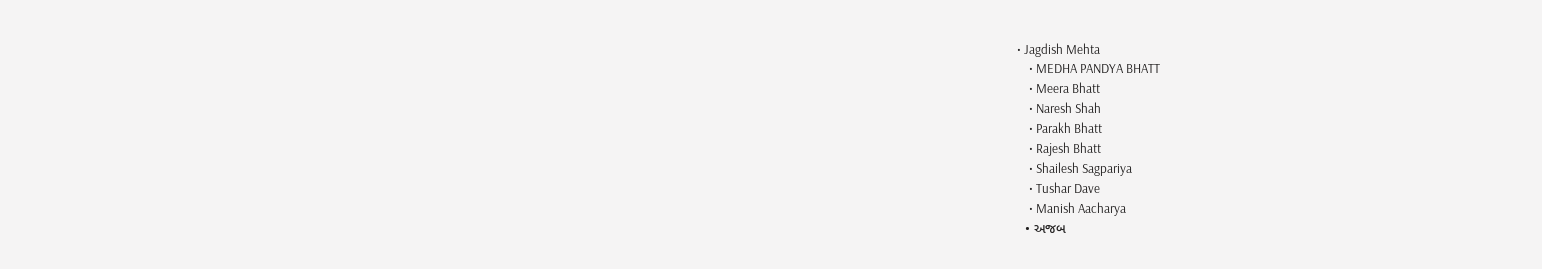• Jagdish Mehta
    • MEDHA PANDYA BHATT
    • Meera Bhatt
    • Naresh Shah
    • Parakh Bhatt
    • Rajesh Bhatt
    • Shailesh Sagpariya
    • Tushar Dave
    • Manish Aacharya
  • અજબ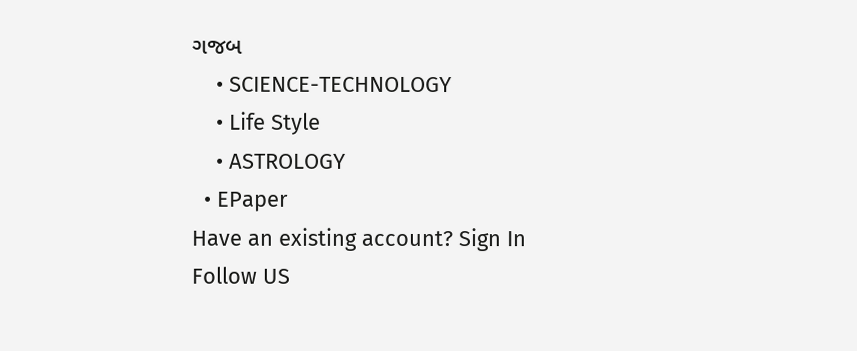ગજબ
    • SCIENCE-TECHNOLOGY
    • Life Style
    • ASTROLOGY
  • EPaper
Have an existing account? Sign In
Follow US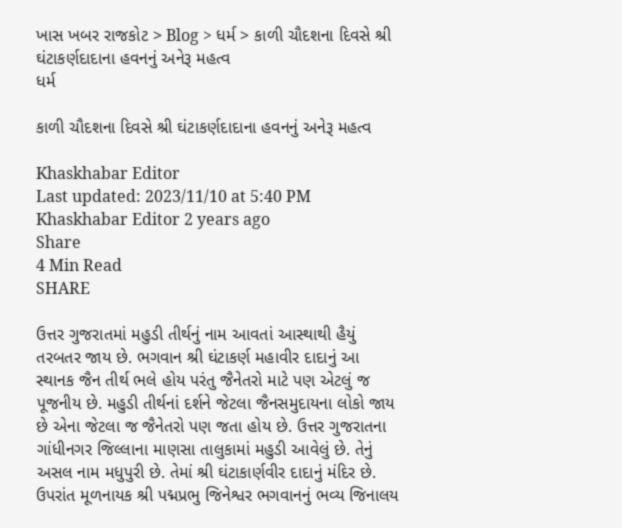ખાસ ખબર રાજકોટ > Blog > ધર્મ > કાળી ચૌદશના દિવસે શ્રી ઘંટાકર્ણદાદાના હવનનું અનેરૂ મહત્વ
ધર્મ

કાળી ચૌદશના દિવસે શ્રી ઘંટાકર્ણદાદાના હવનનું અનેરૂ મહત્વ

Khaskhabar Editor
Last updated: 2023/11/10 at 5:40 PM
Khaskhabar Editor 2 years ago
Share
4 Min Read
SHARE

ઉત્તર ગુજરાતમાં મહુડી તીર્થનું નામ આવતાં આસ્થાથી હૈયું તરબતર જાય છે. ભગવાન શ્રી ઘંટાકર્ણ મહાવીર દાદાનું આ સ્થાનક જૈન તીર્થ ભલે હોય પરંતુ જૈનેતરો માટે પણ એટલું જ પૂજનીય છે. મહુડી તીર્થનાં દર્શને જેટલા જૈનસમુદાયના લોકો જાય છે એના જેટલા જ જૈનેતરો પણ જતા હોય છે. ઉત્તર ગુજરાતના ગાંધીનગર જિલ્લાના માણસા તાલુકામાં મહુડી આવેલું છે. તેનું અસલ નામ મધુપુરી છે. તેમાં શ્રી ઘંટાકાર્ણવીર દાદાનું મંદિર છે. ઉપરાંત મૂળનાયક શ્રી પદ્મપ્રભુ જિનેશ્વર ભગવાનનું ભવ્ય જિનાલય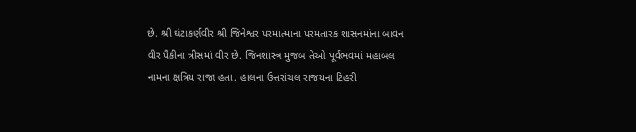છે. શ્રી ઘંટાકર્ણવીર શ્રી જિનેશ્વર પરમાત્માના પરમતારક શાસનમાંના બાવન વીર પૈકીના ત્રીસમાં વીર છે. જિનશાસ્ત્ર મુજબ તેઓ પૂર્વભવમાં મહાબલ નામના ક્ષત્રિય રાજા હતા. હાલના ઉત્તરાંચલ રાજયના ટિહરી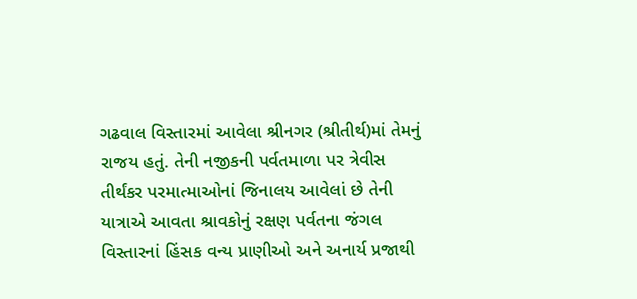ગઢવાલ વિસ્તારમાં આવેલા શ્રીનગર (શ્રીતીર્થ)માં તેમનું રાજય હતું. તેની નજીકની પર્વતમાળા પર ત્રેવીસ તીર્થંકર પરમાત્માઓનાં જિનાલય આવેલાં છે તેની યાત્રાએ આવતા શ્રાવકોનું રક્ષણ પર્વતના જંગલ વિસ્તારનાં હિંસક વન્ય પ્રાણીઓ અને અનાર્ય પ્રજાથી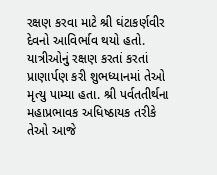રક્ષણ કરવા માટે શ્રી ઘંટાકર્ણવીર દેવનો આવિર્ભાવ થયો હતો. યાત્રીઓનું રક્ષણ કરતાં કરતાં પ્રાણાર્પણ કરી શુભધ્યાનમાં તેઓ મૃત્યુ પામ્યા હતા. શ્રી પર્વતતીર્થના મહાપ્રભાવક અધિષ્ઠાયક તરીકે તેઓ આજે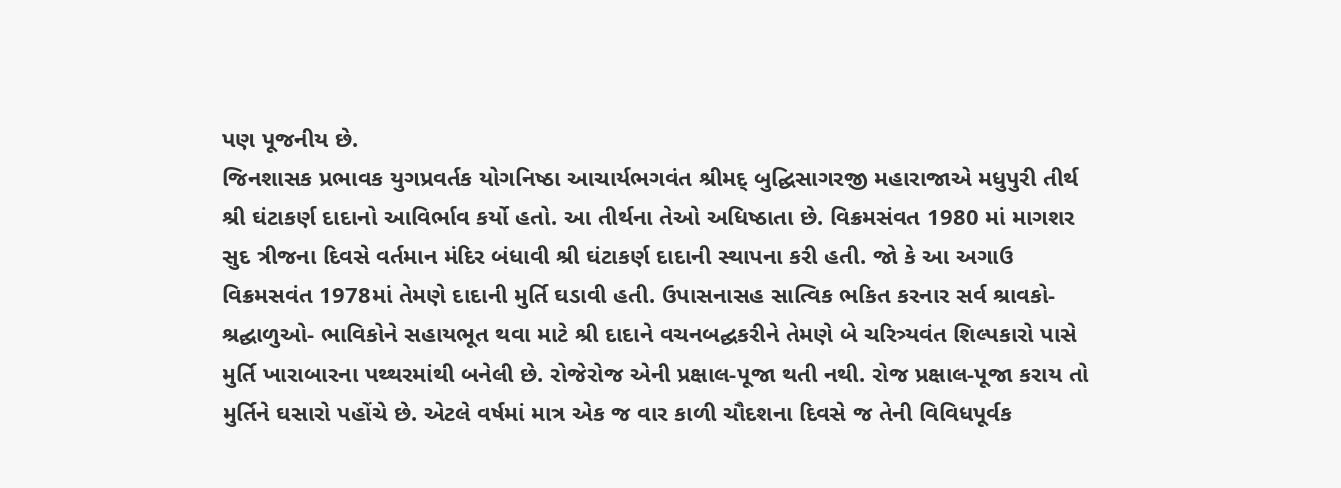પણ પૂજનીય છે.
જિનશાસક પ્રભાવક યુગપ્રવર્તક યોગનિષ્ઠા આચાર્યભગવંત શ્રીમદ્ બુદ્ઘિસાગરજી મહારાજાએ મધુપુરી તીર્થ શ્રી ઘંટાકર્ણ દાદાનો આવિર્ભાવ કર્યો હતો. આ તીર્થના તેઓ અધિષ્ઠાતા છે. વિક્રમસંવત 1980 માં માગશર સુદ ત્રીજના દિવસે વર્તમાન મંદિર બંધાવી શ્રી ઘંટાકર્ણ દાદાની સ્થાપના કરી હતી. જો કે આ અગાઉ વિક્રમસવંત 1978માં તેમણે દાદાની મુર્તિ ઘડાવી હતી. ઉપાસનાસહ સાત્વિક ભકિત કરનાર સર્વ શ્રાવકો- શ્રદ્ઘાળુઓ- ભાવિકોને સહાયભૂત થવા માટે શ્રી દાદાને વચનબદ્ઘકરીને તેમણે બે ચરિત્ર્યવંત શિલ્પકારો પાસે મુર્તિ ખારાબારના પથ્થરમાંથી બનેલી છે. રોજેરોજ એની પ્રક્ષાલ-પૂજા થતી નથી. રોજ પ્રક્ષાલ-પૂજા કરાય તો મુર્તિને ઘસારો પહોંચે છે. એટલે વર્ષમાં માત્ર એક જ વાર કાળી ચૌદશના દિવસે જ તેની વિવિધપૂર્વક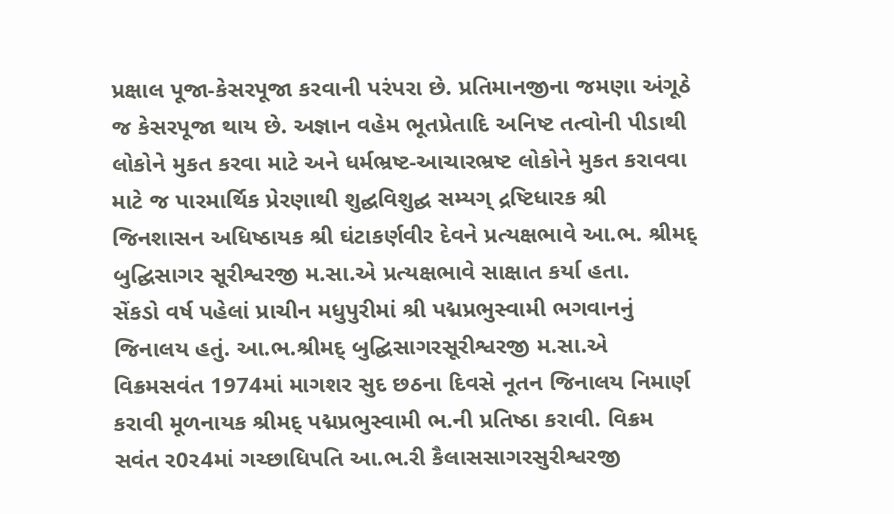પ્રક્ષાલ પૂજા-કેસરપૂજા કરવાની પરંપરા છે. પ્રતિમાનજીના જમણા અંગૂઠે જ કેસરપૂજા થાય છે. અજ્ઞાન વહેમ ભૂતપ્રેતાદિ અનિષ્ટ તત્વોની પીડાથી લોકોને મુકત કરવા માટે અને ધર્મભ્રષ્ટ-આચારભ્રષ્ટ લોકોને મુકત કરાવવા માટે જ પારમાર્થિક પ્રેરણાથી શુદ્ઘવિશુદ્ઘ સમ્યગ્ દ્રષ્ટિધારક શ્રી જિનશાસન અધિષ્ઠાયક શ્રી ઘંટાકર્ણવીર દેવને પ્રત્યક્ષભાવે આ.ભ. શ્રીમદ્ બુદ્ઘિસાગર સૂરીશ્વરજી મ.સા.એ પ્રત્યક્ષભાવે સાક્ષાત કર્યા હતા.
સેંકડો વર્ષ પહેલાં પ્રાચીન મધુપુરીમાં શ્રી પદ્મપ્રભુસ્વામી ભગવાનનું જિનાલય હતું. આ.ભ.શ્રીમદ્ બુદ્ઘિસાગરસૂરીશ્વરજી મ.સા.એ વિક્રમસવંત 1974માં માગશર સુદ છઠના દિવસે નૂતન જિનાલય નિમાર્ણ કરાવી મૂળનાયક શ્રીમદ્ પદ્મપ્રભુસ્વામી ભ.ની પ્રતિષ્ઠા કરાવી. વિક્રમ સવંત ર0ર4માં ગચ્છાધિપતિ આ.ભ.રી કૈલાસસાગરસુરીશ્વરજી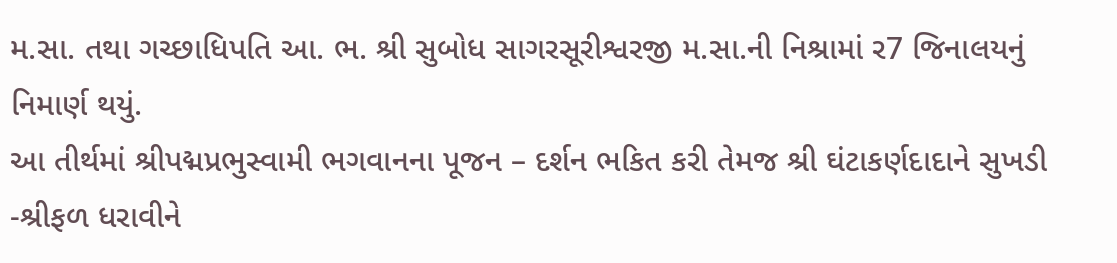મ.સા. તથા ગચ્છાધિપતિ આ. ભ. શ્રી સુબોધ સાગરસૂરીશ્વરજી મ.સા.ની નિશ્રામાં ર7 જિનાલયનું નિમાર્ણ થયું.
આ તીર્થમાં શ્રીપદ્મપ્રભુસ્વામી ભગવાનના પૂજન – દર્શન ભકિત કરી તેમજ શ્રી ઘંટાકર્ણદાદાને સુખડી -શ્રીફળ ધરાવીને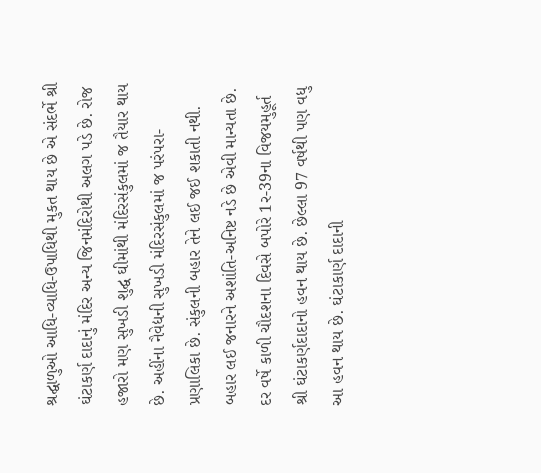શ્રદ્ઘાળુઓ આધિ-વ્યાધિ-ઉપાધિથી મુકત થાય છે એ સંદર્ભે શ્રી ઘંટાકર્ણ દાદાનું મંદિર અન્ય જિનમંદિરોથી અલગ પડે છે. રોજ હજારો મણ સુખડી શુદ્ઘ ઘીમાંથી મંદિરસંકુલમાં જ તૈયાર થાય છે. અહીંના નૈવેદ્યની સુખડી મંદિરસંકુલમાં જ પરંપરા-પ્રણાલિકા છે. સંકુલની બહાર તેને લઈ જઈ શકાતી નથી. બહાર લઈ જનારને અશાંતિ-અનિષ્ટ નડે છે એવી માન્યતા છે.
દર વર્ષે કાળી ચૌદશના દિવસે બપોરે 1ર-39ના વિજયમુહૂર્ત શ્રી ઘંટાકર્ણદાદાનો હવન થાય છે. છેલ્લા 97 વર્ષથી પણ વધુ આ હવન થાય છે. ઘંટાકાર્ણ દાદાની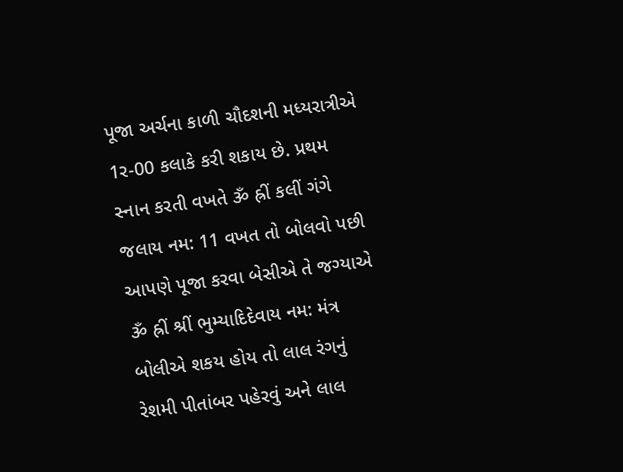પૂજા અર્ચના કાળી ચૌદશની મધ્યરાત્રીએ 1ર-00 કલાકે કરી શકાય છે. પ્રથમ સ્નાન કરતી વખતે ૐ હ્રીં કલીં ગંગે જલાય નમ: 11 વખત તો બોલવો પછી આપણે પૂજા કરવા બેસીએ તે જગ્યાએ ૐ હ્રીં શ્રીં ભુમ્યાદિદેવાય નમ: મંત્ર બોલીએ શકય હોય તો લાલ રંગનું રેશમી પીતાંબર પહેરવું અને લાલ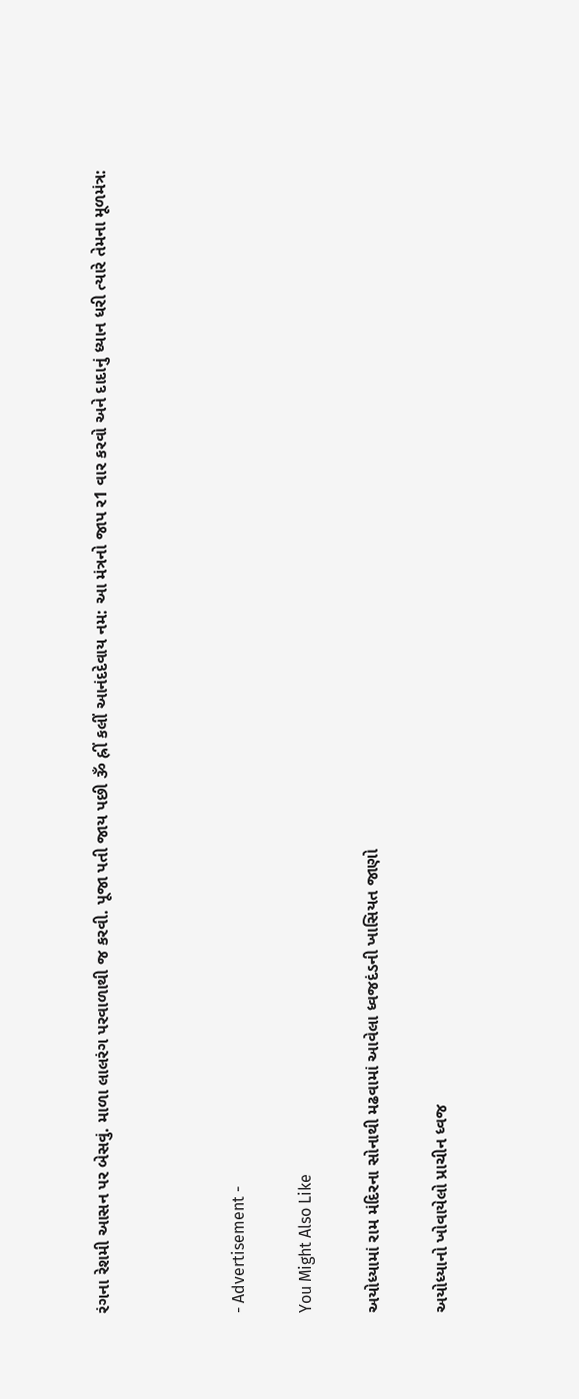રંગના રેશમી આસન પર બેસવું. માળા લાલરંગ પરવાળાથી જ કરવી. પૂજા પતી જાય પછી ૐ હ્રીં કલીં આનંદદેવાય નમ: આ મંત્રનો જાપ ર1 વાર કરવો અને દાદાનું ધ્યાન ધરી ત્યારે તેમના મૂળમંત્ર:



- Advertisement -

You Might Also Like

અયોધ્યામાં રામ મંદિરના સોનાથી મઢવામાં આવેલા ધ્વજદંડની ખાસિયત જાણો

અયોધ્યાનો ખોવાયેલો પ્રાચીન ધ્વજ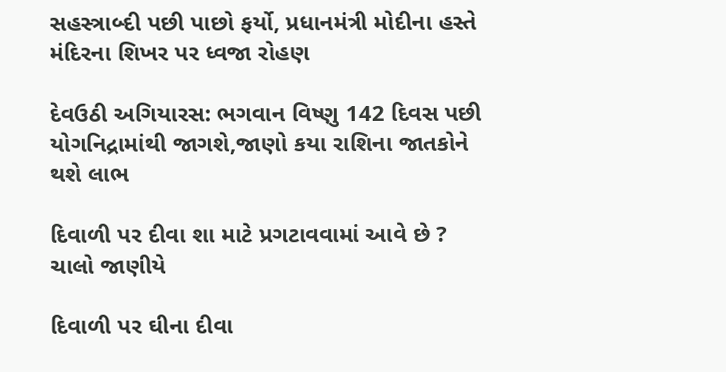સહસ્ત્રાબ્દી પછી પાછો ફર્યો, પ્રધાનમંત્રી મોદીના હસ્તે મંદિરના શિખર પર ધ્વજા રોહણ

દેવઉઠી અગિયારસ: ભગવાન વિષ્ણુ 142 દિવસ પછી યોગનિદ્રામાંથી જાગશે,જાણો કયા રાશિના જાતકોને થશે લાભ

દિવાળી પર દીવા શા માટે પ્રગટાવવામાં આવે છે ? ચાલો જાણીયે

દિવાળી પર ઘીના દીવા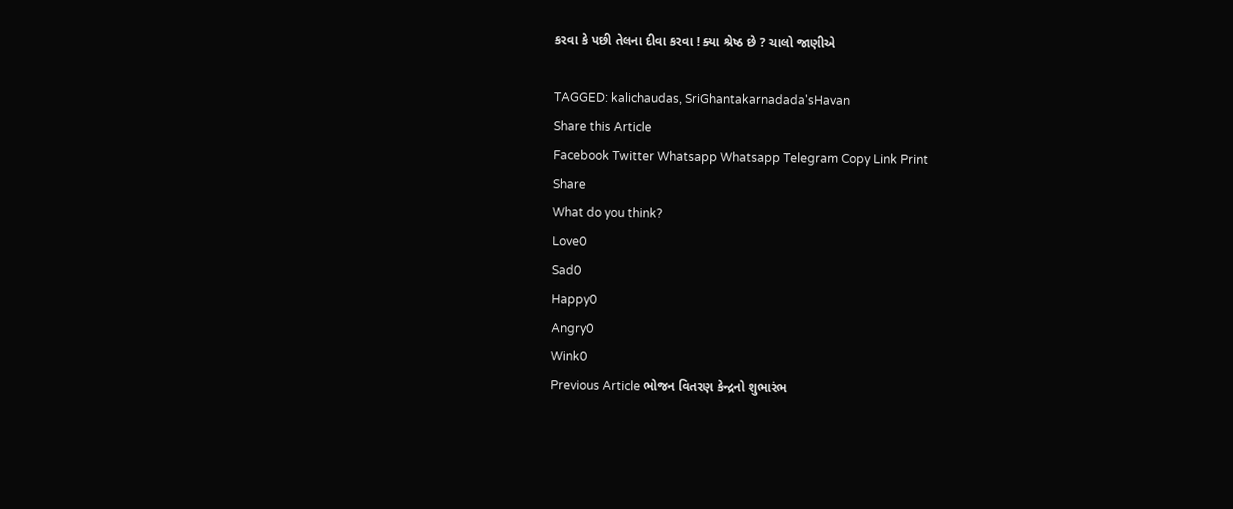કરવા કે પછી તેલના દીવા કરવા ! ક્યા શ્રેષ્ઠ છે ? ચાલો જાણીએ

TAGGED: kalichaudas, SriGhantakarnadada'sHavan
Share this Article
Facebook Twitter Whatsapp Whatsapp Telegram Copy Link Print
Share
What do you think?
Love0
Sad0
Happy0
Angry0
Wink0
Previous Article ભોજન વિતરણ કેન્દ્રનો શુભારંભ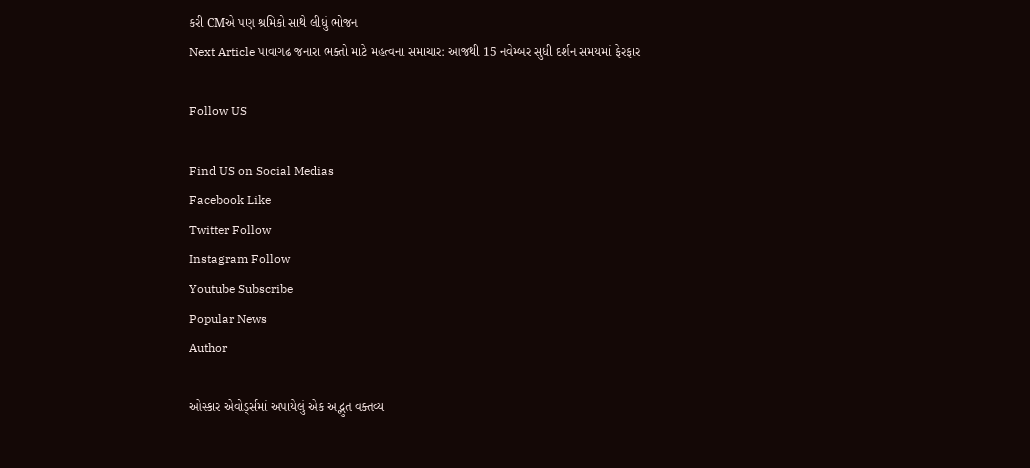કરી CMએ પણ શ્રમિકો સાથે લીધું ભોજન
Next Article પાવાગઢ જનારા ભક્તો માટે મહત્વના સમાચાર: આજથી 15 નવેમ્બર સુધી દર્શન સમયમાં ફેરફાર

Follow US

Find US on Social Medias
Facebook Like
Twitter Follow
Instagram Follow
Youtube Subscribe
Popular News
Author

ઓસ્કાર એવોર્ડ્સમાં અપાયેલું એક અદ્ભુત વક્તવ્ય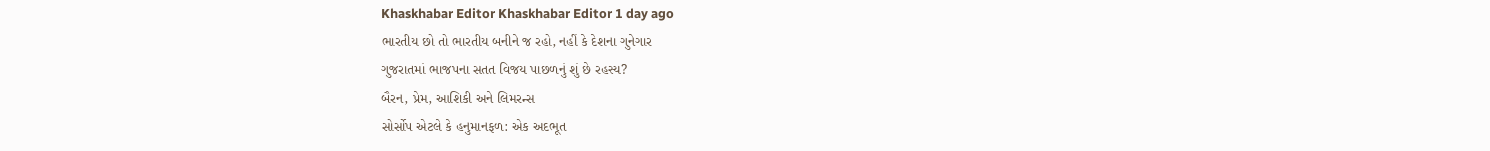Khaskhabar Editor Khaskhabar Editor 1 day ago
ભારતીય છો તો ભારતીય બનીને જ રહો, નહીં કે દેશના ગુનેગાર
ગુજરાતમાં ભાજપના સતત વિજય પાછળનું શું છે રહસ્ય?
બૈરન, પ્રેમ, આશિકી અને લિમરન્સ
સોર્સોપ એટલે કે હનુમાનફળ: એક અદભૂત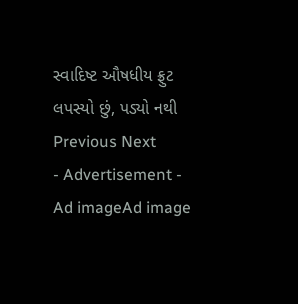સ્વાદિષ્ટ ઔષધીય ફ્રુટ
લપસ્યો છું, પડ્યો નથી
Previous Next
- Advertisement -
Ad imageAd image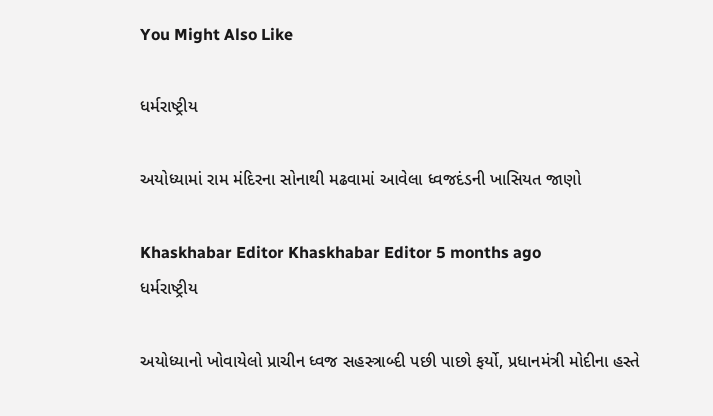You Might Also Like

ધર્મરાષ્ટ્રીય

અયોધ્યામાં રામ મંદિરના સોનાથી મઢવામાં આવેલા ધ્વજદંડની ખાસિયત જાણો

Khaskhabar Editor Khaskhabar Editor 5 months ago
ધર્મરાષ્ટ્રીય

અયોધ્યાનો ખોવાયેલો પ્રાચીન ધ્વજ સહસ્ત્રાબ્દી પછી પાછો ફર્યો, પ્રધાનમંત્રી મોદીના હસ્તે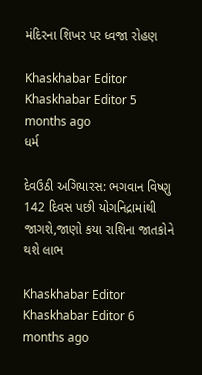મંદિરના શિખર પર ધ્વજા રોહણ

Khaskhabar Editor Khaskhabar Editor 5 months ago
ધર્મ

દેવઉઠી અગિયારસ: ભગવાન વિષ્ણુ 142 દિવસ પછી યોગનિદ્રામાંથી જાગશે,જાણો કયા રાશિના જાતકોને થશે લાભ

Khaskhabar Editor Khaskhabar Editor 6 months ago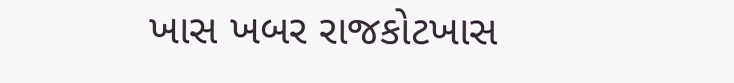ખાસ ખબર રાજકોટખાસ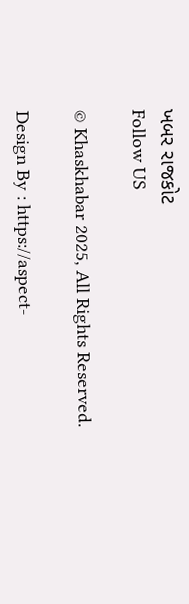ખબર રાજકોટ
Follow US

© Khaskhabar 2025, All Rights Reserved.

Design By : https://aspect-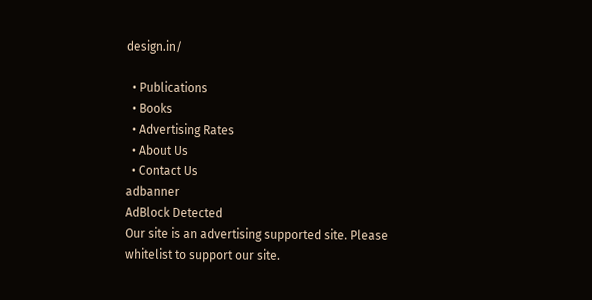design.in/

  • Publications
  • Books
  • Advertising Rates
  • About Us
  • Contact Us
adbanner
AdBlock Detected
Our site is an advertising supported site. Please whitelist to support our site.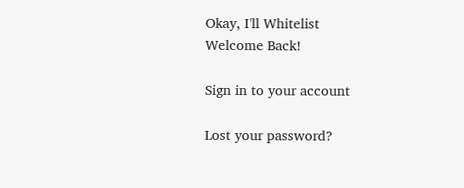Okay, I'll Whitelist
Welcome Back!

Sign in to your account

Lost your password?